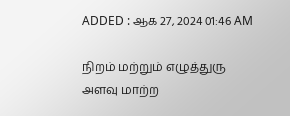ADDED : ஆக 27, 2024 01:46 AM

நிறம் மற்றும் எழுத்துரு அளவு மாற்ற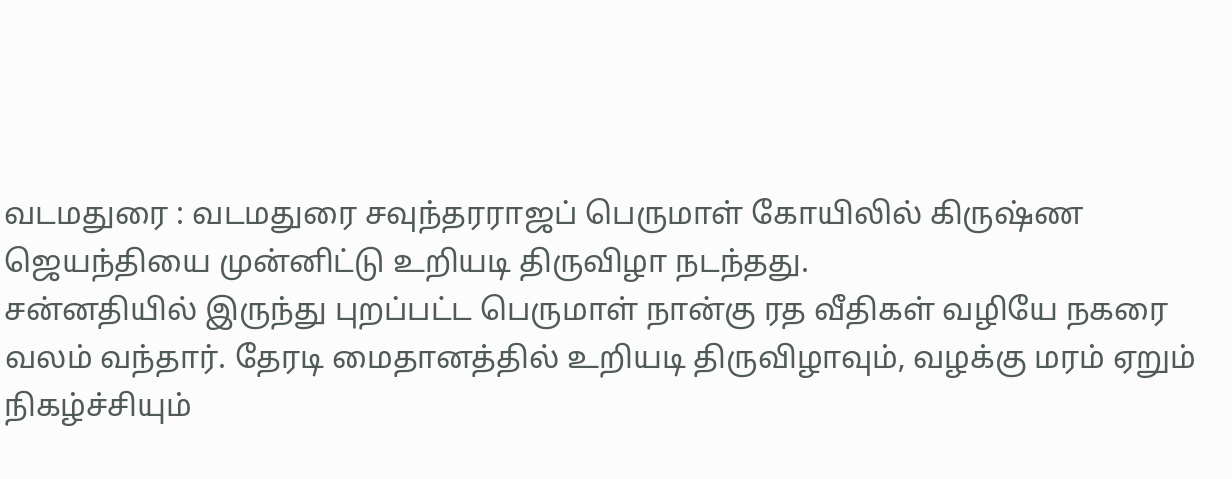வடமதுரை : வடமதுரை சவுந்தரராஜப் பெருமாள் கோயிலில் கிருஷ்ண ஜெயந்தியை முன்னிட்டு உறியடி திருவிழா நடந்தது.
சன்னதியில் இருந்து புறப்பட்ட பெருமாள் நான்கு ரத வீதிகள் வழியே நகரை வலம் வந்தார். தேரடி மைதானத்தில் உறியடி திருவிழாவும், வழக்கு மரம் ஏறும் நிகழ்ச்சியும்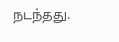நடந்தது.